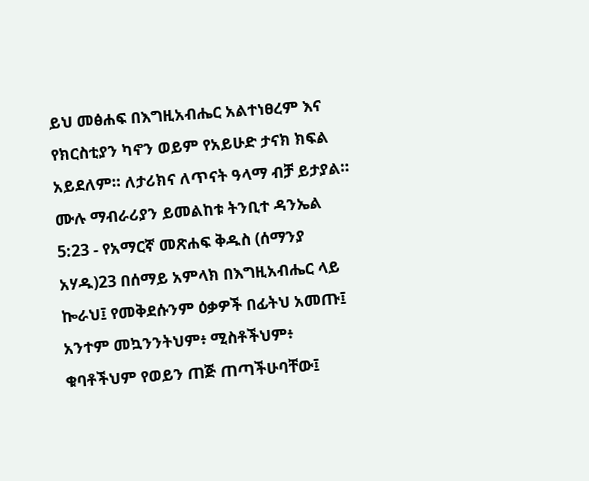ይህ መፅሐፍ በእግዚአብሔር አልተነፀረም እና የክርስቲያን ካኖን ወይም የአይሁድ ታናክ ክፍል አይደለም። ለታሪክና ለጥናት ዓላማ ብቻ ይታያል። ሙሉ ማብራሪያን ይመልከቱ ትንቢተ ዳንኤል 5:23 - የአማርኛ መጽሐፍ ቅዱስ (ሰማንያ አሃዱ)23 በሰማይ አምላክ በእግዚአብሔር ላይ ኰራህ፤ የመቅደሱንም ዕቃዎች በፊትህ አመጡ፤ አንተም መኳንንትህም፥ ሚስቶችህም፥ ቁባቶችህም የወይን ጠጅ ጠጣችሁባቸው፤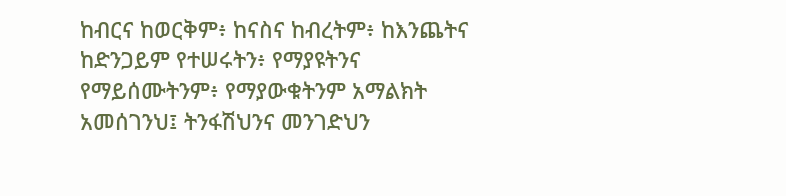ከብርና ከወርቅም፥ ከናስና ከብረትም፥ ከእንጨትና ከድንጋይም የተሠሩትን፥ የማያዩትንና የማይሰሙትንም፥ የማያውቁትንም አማልክት አመሰገንህ፤ ትንፋሽህንና መንገድህን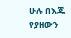ሁሉ በእጁ የያዘውን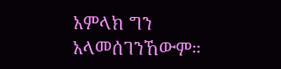አምላክ ግን አላመሰገንኸውም።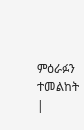ምዕራፉን ተመልከት |